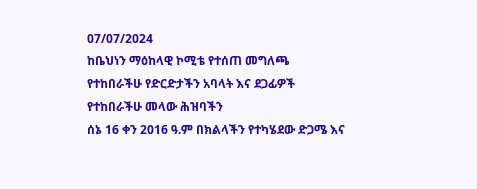07/07/2024
ከቤህነን ማዕከላዊ ኮሚቴ የተሰጠ መግለጫ
የተከበራችሁ የድርድታችን አባላት እና ደጋፊዎች
የተከበራችሁ መላው ሕዝባችን
ሰኔ 16 ቀን 2016 ዓ.ም በክልላችን የተካሄደው ድጋሜ እና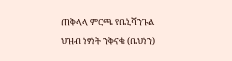ጠቅላላ ምርጫ የቤኒሻንጉል ህዝብ ነፃነት ንቅናቄ (ቤህነን)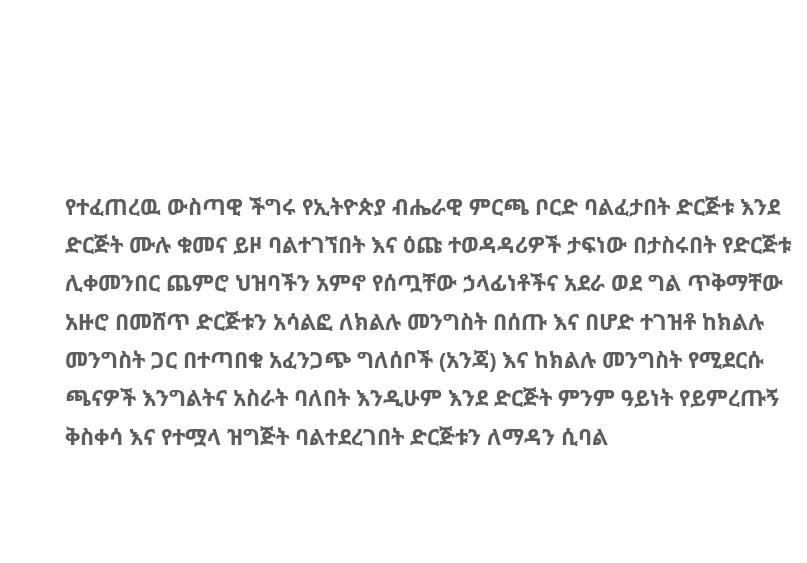የተፈጠረዉ ውስጣዊ ችግሩ የኢትዮጵያ ብሔራዊ ምርጫ ቦርድ ባልፈታበት ድርጅቱ እንደ ድርጅት ሙሉ ቁመና ይዞ ባልተገኘበት እና ዕጩ ተወዳዳሪዎች ታፍነው በታስሩበት የድርጅቱ ሊቀመንበር ጨምሮ ህዝባችን አምኖ የሰጧቸው ኃላፊነቶችና አደራ ወደ ግል ጥቅማቸው አዙሮ በመሸጥ ድርጅቱን አሳልፎ ለክልሉ መንግስት በሰጡ እና በሆድ ተገዝቶ ከክልሉ መንግስት ጋር በተጣበቁ አፈንጋጭ ግለሰቦች (አንጃ) እና ከክልሉ መንግስት የሚደርሱ ጫናዎች እንግልትና አስራት ባለበት እንዲሁም እንደ ድርጅት ምንም ዓይነት የይምረጡኝ ቅስቀሳ እና የተሟላ ዝግጅት ባልተደረገበት ድርጅቱን ለማዳን ሲባል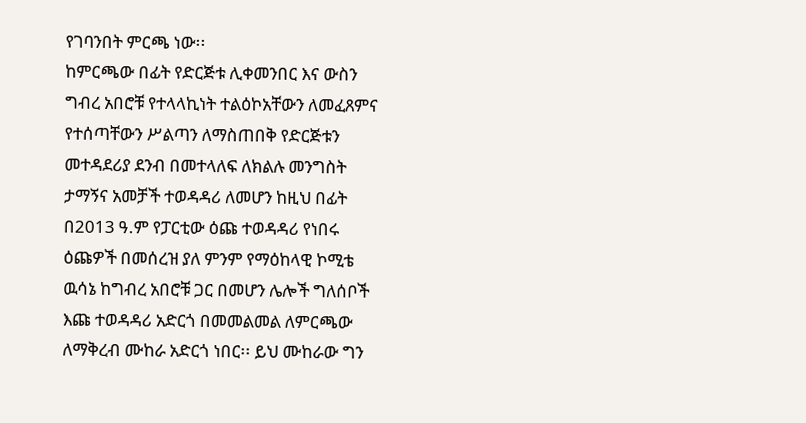የገባንበት ምርጫ ነው፡፡
ከምርጫው በፊት የድርጅቱ ሊቀመንበር እና ውስን ግብረ አበሮቹ የተላላኪነት ተልዕኮአቸውን ለመፈጸምና የተሰጣቸውን ሥልጣን ለማስጠበቅ የድርጅቱን መተዳደሪያ ደንብ በመተላለፍ ለክልሉ መንግስት ታማኝና አመቻች ተወዳዳሪ ለመሆን ከዚህ በፊት በ2013 ዓ.ም የፓርቲው ዕጩ ተወዳዳሪ የነበሩ ዕጩዎች በመሰረዝ ያለ ምንም የማዕከላዊ ኮሚቴ ዉሳኔ ከግብረ አበሮቹ ጋር በመሆን ሌሎች ግለሰቦች እጩ ተወዳዳሪ አድርጎ በመመልመል ለምርጫው ለማቅረብ ሙከራ አድርጎ ነበር፡፡ ይህ ሙከራው ግን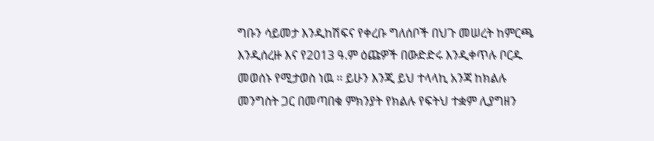ግቡን ሳይመታ እንዲከሽፍና የቀረቡ ግለሰቦች በህጉ መሠረት ከምርጫ እንዲሰረዙ እና የ2013 ዓ.ም ዕጩዎች በውድድሩ እንዲቀጥሉ ቦርዱ መወሰኑ የሚታወስ ነዉ ፡፡ ይሁን እንጂ ይህ ተላላኪ አንጃ ከክልሉ መንግስት ጋር በመጣበቁ ምክንያት የክልሉ የፍትህ ተቋም ሊያግዘን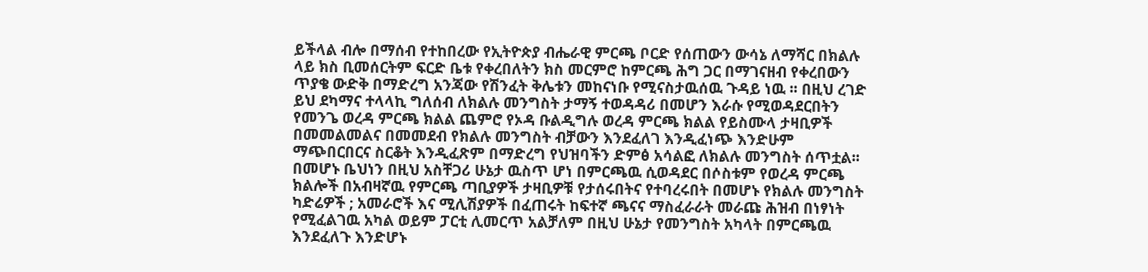ይችላል ብሎ በማሰብ የተከበረው የኢትዮጵያ ብሔራዊ ምርጫ ቦርድ የሰጠውን ውሳኔ ለማሻር በክልሉ ላይ ክስ ቢመሰርትም ፍርድ ቤቱ የቀረበለትን ክስ መርምሮ ከምርጫ ሕግ ጋር በማገናዘብ የቀረበውን ጥያቄ ውድቅ በማድረግ አንጃው የሽንፈት ቅሌቱን መከናነቡ የሚናስታዉሰዉ ጉዳይ ነዉ ፡፡ በዚህ ረገድ ይህ ደካማና ተላላኪ ግለሰብ ለክልሉ መንግስት ታማኝ ተወዳዳሪ በመሆን እራሱ የሚወዳደርበትን የመንጌ ወረዳ ምርጫ ክልል ጨምሮ የኦዳ ቡልዲግሉ ወረዳ ምርጫ ክልል የይስሙላ ታዛቢዎች በመመልመልና በመመደብ የክልሉ መንግስት ብቻውን እንደፈለገ እንዲፈነጭ እንድሁም ማጭበርበርና ስርቆት እንዲፈጽም በማድረግ የህዝባችን ድምፅ አሳልፎ ለክልሉ መንግስት ሰጥቷል፡፡ በመሆኑ ቤህነን በዚህ አስቸጋሪ ሁኔታ ዉስጥ ሆነ በምርጫዉ ሲወዳደር በሶስቱም የወረዳ ምርጫ ክልሎች በአብዛኛዉ የምርጫ ጣቢያዎች ታዛቢዎቹ የታሰሩበትና የተባረሩበት በመሆኑ የክልሉ መንግስት ካድሬዎች ; አመራሮች እና ሚሊሽያዎች በፈጠሩት ከፍተኛ ጫናና ማስፈራራት መራጩ ሕዝብ በነፃነት የሚፈልገዉ አካል ወይም ፓርቲ ሊመርጥ አልቻለም በዚህ ሁኔታ የመንግስት አካላት በምርጫዉ እንደፈለጉ እንድሆኑ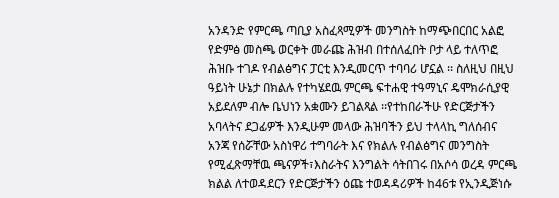አንዳንድ የምርጫ ጣቢያ አስፈጻሚዎች መንግስት ከማጭበርበር አልፎ የድምፅ መስጫ ወርቀት መራጩ ሕዝብ በተሰለፈበት ቦታ ላይ ተለጥፎ ሕዝቡ ተገዶ የብልፅግና ፓርቲ እንዲመርጥ ተባባሪ ሆኗል ፡፡ ስለዚህ በዚህ ዓይነት ሁኔታ በክልሉ የተካሄደዉ ምርጫ ፍተሐዊ ተዓማኒና ዴሞክራሲያዊ አይደለም ብሎ ቤህነን አቋሙን ይገልጻል ፡፡የተከበራችሁ የድርጅታችን አባላትና ደጋፊዎች እንዲሁም መላው ሕዝባችን ይህ ተላላኪ ግለሰብና አንጃ የሰሯቸው አስነዋሪ ተግባራት እና የክልሉ የብልፅግና መንግስት የሚፈጽማቸዉ ጫናዎች፣እስራትና እንግልት ሳትበገሩ በአሶሳ ወረዳ ምርጫ ክልል ለተወዳደርን የድርጅታችን ዕጩ ተወዳዳሪዎች ከ46ቱ የኢንዲጅነሱ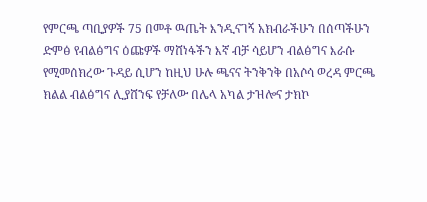የምርጫ ጣቢያዎች 75 በመቶ ዉጤት እንዲናገኝ አክብራችሁን በሰጣችሁን ድምፅ የብልፅግና ዕጩዎች ማሸነፋችን እኛ ብቻ ሳይሆን ብልፅግና እራሱ የሚመሰክረው ጉዳይ ሲሆን ከዚህ ሁሉ ጫናና ትንቅንቅ በአሶሳ ወረዳ ምርጫ ክልል ብልፅግና ሊያሸንፍ የቻለው በሌላ አካል ታዝሎና ታክኮ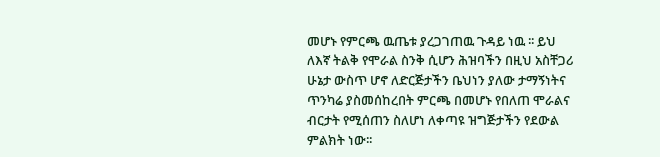መሆኑ የምርጫ ዉጤቱ ያረጋገጠዉ ጉዳይ ነዉ ፡፡ ይህ ለእኛ ትልቅ የሞራል ስንቅ ሲሆን ሕዝባችን በዚህ አስቸጋሪ ሁኔታ ውስጥ ሆኖ ለድርጅታችን ቤህነን ያለው ታማኝነትና ጥንካሬ ያስመሰከረበት ምርጫ በመሆኑ የበለጠ ሞራልና ብርታት የሚሰጠን ስለሆነ ለቀጣዩ ዝግጅታችን የደውል ምልክት ነው፡፡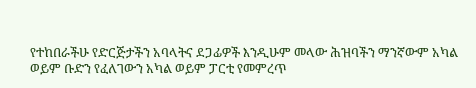የተከበራችሁ የድርጅታችን አባላትና ደጋፊዎች እንዲሁም መላው ሕዝባችን ማንኛውም አካል ወይም ቡድን የፈለገውን አካል ወይም ፓርቲ የመምረጥ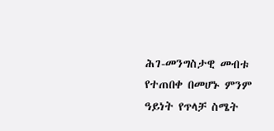ሕገ-መንግስታዊ መብቱ የተጠበቀ በመሆኑ ምንም ዓይነት የጥላቻ ስሜት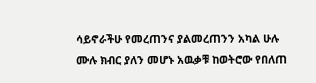ሳይኖራችሁ የመረጠንና ያልመረጠንን አካል ሁሉ ሙሉ ክብር ያለን መሆኑ አዉቃቹ ከወትሮው የበለጠ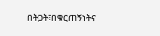በትጋት፣በቁርጠኝነትና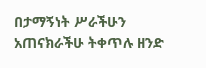በታማኝነት ሥራችሁን አጠናክራችሁ ትቀጥሉ ዘንድ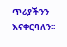ጥሪያችንን እናቀርባለን፡፡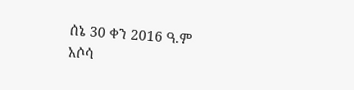ሰኔ 30 ቀን 2016 ዓ.ም አሶሳ